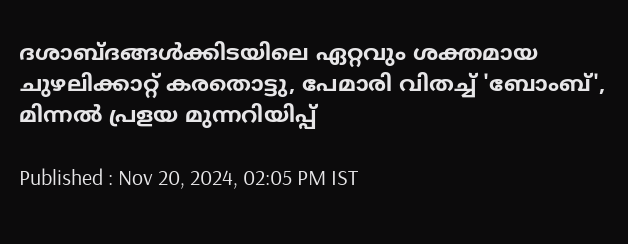ദശാബ്ദങ്ങൾക്കിടയിലെ ഏറ്റവും ശക്തമായ ചുഴലിക്കാറ്റ് കരതൊട്ടു, പേമാരി വിതച്ച് 'ബോംബ്', മിന്നൽ പ്രളയ മുന്നറിയിപ്പ്

Published : Nov 20, 2024, 02:05 PM IST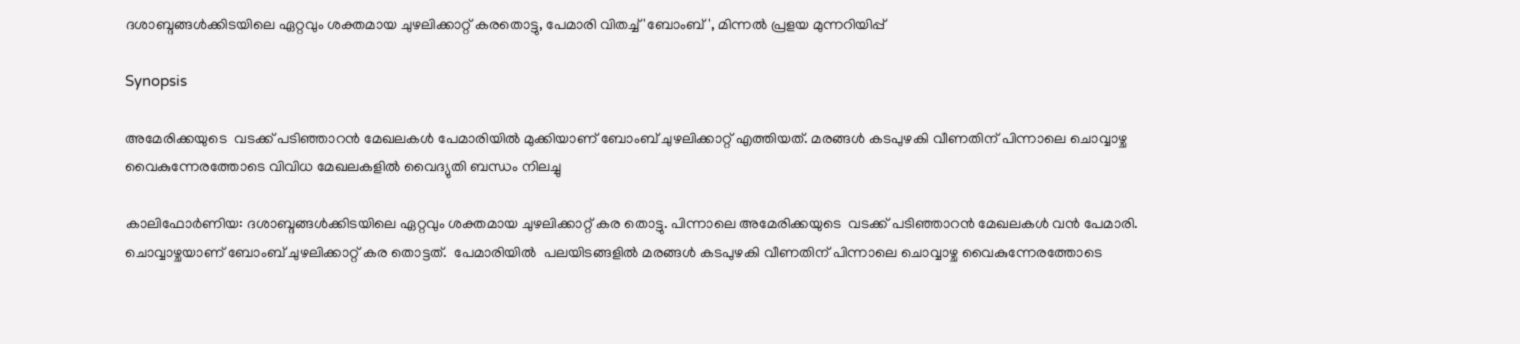ദശാബ്ദങ്ങൾക്കിടയിലെ ഏറ്റവും ശക്തമായ ചുഴലിക്കാറ്റ് കരതൊട്ടു, പേമാരി വിതച്ച് 'ബോംബ്', മിന്നൽ പ്രളയ മുന്നറിയിപ്പ്

Synopsis

അമേരിക്കയുടെ  വടക്ക് പടിഞ്ഞാറൻ മേഖലകൾ പേമാരിയിൽ മുക്കിയാണ് ബോംബ് ചുഴലിക്കാറ്റ് എത്തിയത്. മരങ്ങൾ കടപുഴകി വീണതിന് പിന്നാലെ ചൊവ്വാഴ്ച വൈകുന്നേരത്തോടെ വിവിധ മേഖലകളിൽ വൈദ്യുതി ബന്ധം നിലച്ചു

കാലിഫോർണിയ: ദശാബ്ദങ്ങൾക്കിടയിലെ ഏറ്റവും ശക്തമായ ചുഴലിക്കാറ്റ് കര തൊട്ടു. പിന്നാലെ അമേരിക്കയുടെ  വടക്ക് പടിഞ്ഞാറൻ മേഖലകൾ വൻ പേമാരി. ചൊവ്വാഴ്ചയാണ് ബോംബ് ചുഴലിക്കാറ്റ് കര തൊട്ടത്.  പേമാരിയിൽ  പലയിടങ്ങളിൽ മരങ്ങൾ കടപുഴകി വീണതിന് പിന്നാലെ ചൊവ്വാഴ്ച വൈകുന്നേരത്തോടെ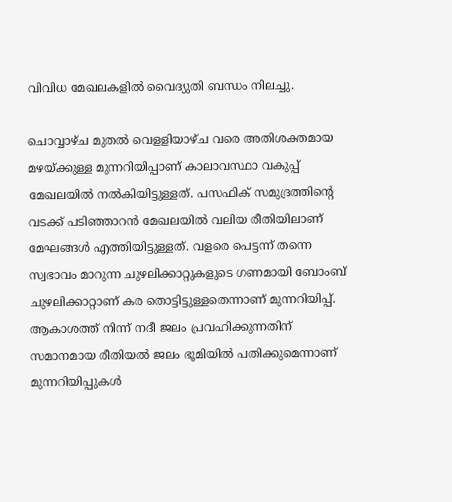വിവിധ മേഖലകളിൽ വൈദ്യുതി ബന്ധം നിലച്ചു.

ചൊവ്വാഴ്ച മുതൽ വെളളിയാഴ്ച വരെ അതിശക്തമായ മഴയ്ക്കുള്ള മുന്നറിയിപ്പാണ് കാലാവസ്ഥാ വകുപ്പ് മേഖലയിൽ നൽകിയിട്ടുള്ളത്. പസഫിക് സമുദ്രത്തിന്റെ വടക്ക് പടിഞ്ഞാറൻ മേഖലയിൽ വലിയ രീതിയിലാണ് മേഘങ്ങൾ എത്തിയിട്ടുള്ളത്. വളരെ പെട്ടന്ന് തന്നെ സ്വഭാവം മാറുന്ന ചുഴലിക്കാറ്റുകളുടെ ഗണമായി ബോംബ് ചുഴലിക്കാറ്റാണ് കര തൊട്ടിട്ടുള്ളതെന്നാണ് മുന്നറിയിപ്പ്. ആകാശത്ത് നിന്ന് നദീ ജലം പ്രവഹിക്കുന്നതിന് സമാനമായ രീതിയൽ ജലം ഭൂമിയിൽ പതിക്കുമെന്നാണ് മുന്നറിയിപ്പുകൾ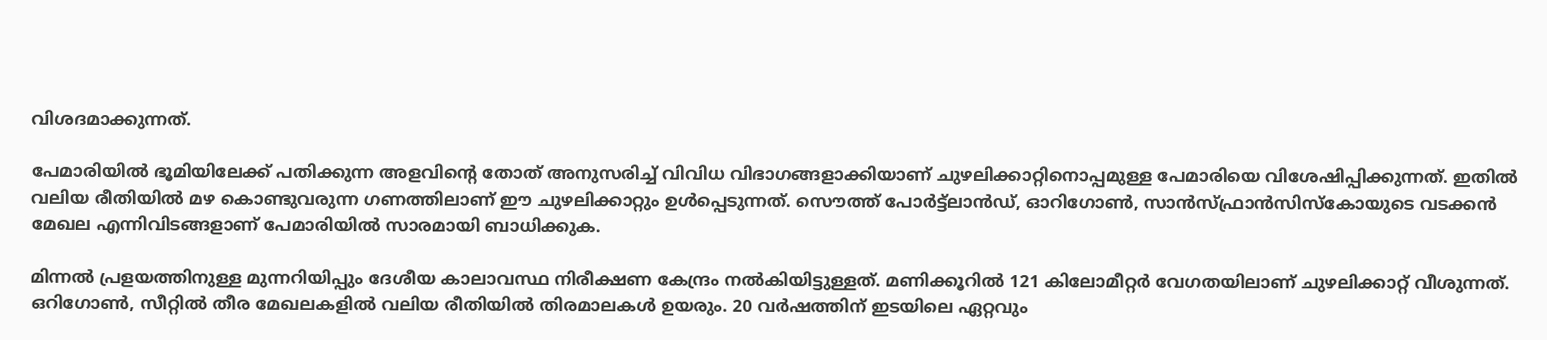വിശദമാക്കുന്നത്.

പേമാരിയിൽ ഭൂമിയിലേക്ക് പതിക്കുന്ന അളവിന്റെ തോത് അനുസരിച്ച് വിവിധ വിഭാഗങ്ങളാക്കിയാണ് ചുഴലിക്കാറ്റിനൊപ്പമുള്ള പേമാരിയെ വിശേഷിപ്പിക്കുന്നത്. ഇതിൽ വലിയ രീതിയിൽ മഴ കൊണ്ടുവരുന്ന ഗണത്തിലാണ് ഈ ചുഴലിക്കാറ്റും ഉൾപ്പെടുന്നത്. സൌത്ത് പോർട്ട്ലാൻഡ്, ഓറിഗോൺ, സാൻസ്ഫ്രാൻസിസ്കോയുടെ വടക്കൻ മേഖല എന്നിവിടങ്ങളാണ് പേമാരിയിൽ സാരമായി ബാധിക്കുക.

മിന്നൽ പ്രളയത്തിനുള്ള മുന്നറിയിപ്പും ദേശീയ കാലാവസ്ഥ നിരീക്ഷണ കേന്ദ്രം നൽകിയിട്ടുള്ളത്. മണിക്കൂറിൽ 121 കിലോമീറ്റർ വേഗതയിലാണ് ചുഴലിക്കാറ്റ് വീശുന്നത്. ഒറിഗോൺ, സീറ്റിൽ തീര മേഖലകളിൽ വലിയ രീതിയിൽ തിരമാലകൾ ഉയരും. 20 വർഷത്തിന് ഇടയിലെ ഏറ്റവും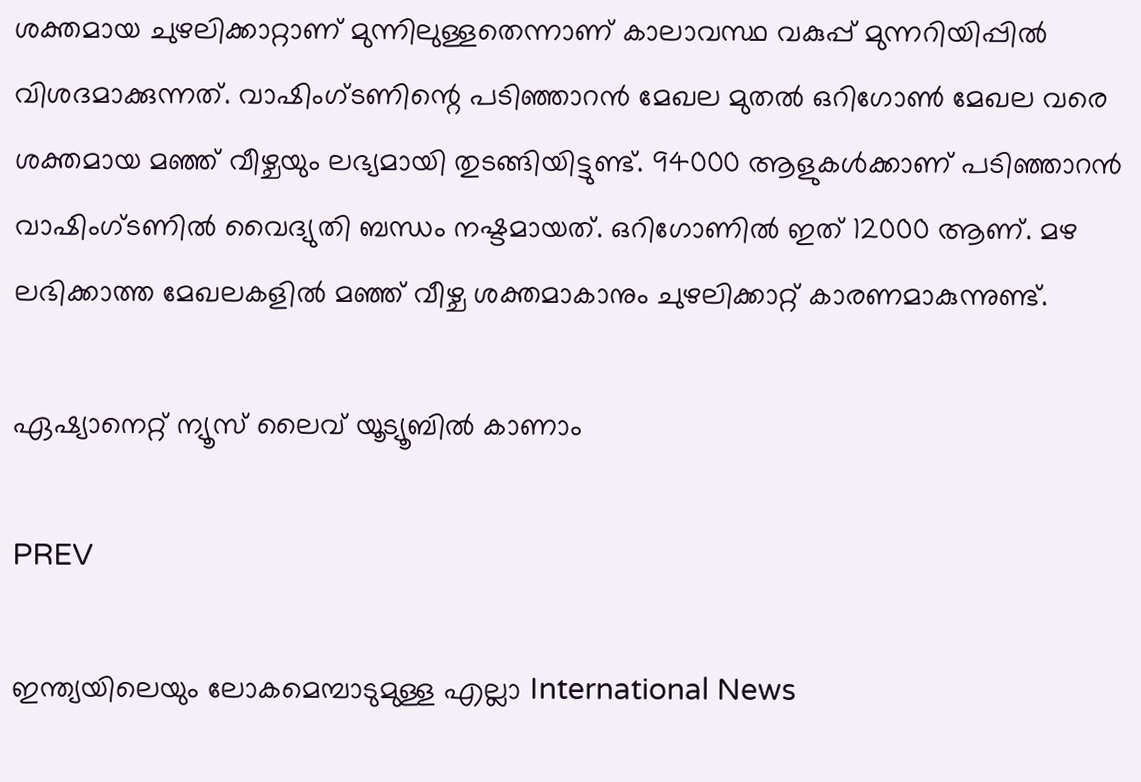ശക്തമായ ചുഴലിക്കാറ്റാണ് മുന്നിലുള്ളതെന്നാണ് കാലാവസ്ഥ വകുപ്പ് മുന്നറിയിപ്പിൽ വിശദമാക്കുന്നത്. വാഷിംഗ്ടണിന്റെ പടിഞ്ഞാറൻ മേഖല മുതൽ ഒറിഗോൺ മേഖല വരെ ശക്തമായ മഞ്ഞ് വീഴ്ചയും ലഭ്യമായി തുടങ്ങിയിട്ടുണ്ട്. 94000 ആളുകൾക്കാണ് പടിഞ്ഞാറൻ വാഷിംഗ്ടണിൽ വൈദ്യുതി ബന്ധം നഷ്ടമായത്. ഒറിഗോണിൽ ഇത് 12000 ആണ്. മഴ ലഭിക്കാത്ത മേഖലകളിൽ മഞ്ഞ് വീഴ്ച ശക്തമാകാനും ചുഴലിക്കാറ്റ് കാരണമാകുന്നുണ്ട്.

ഏഷ്യാനെറ്റ് ന്യൂസ് ലൈവ് യൂട്യൂബിൽ കാണാം

PREV

ഇന്ത്യയിലെയും ലോകമെമ്പാടുമുള്ള എല്ലാ International News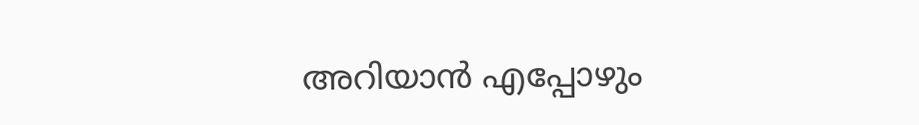അറിയാൻ എപ്പോഴും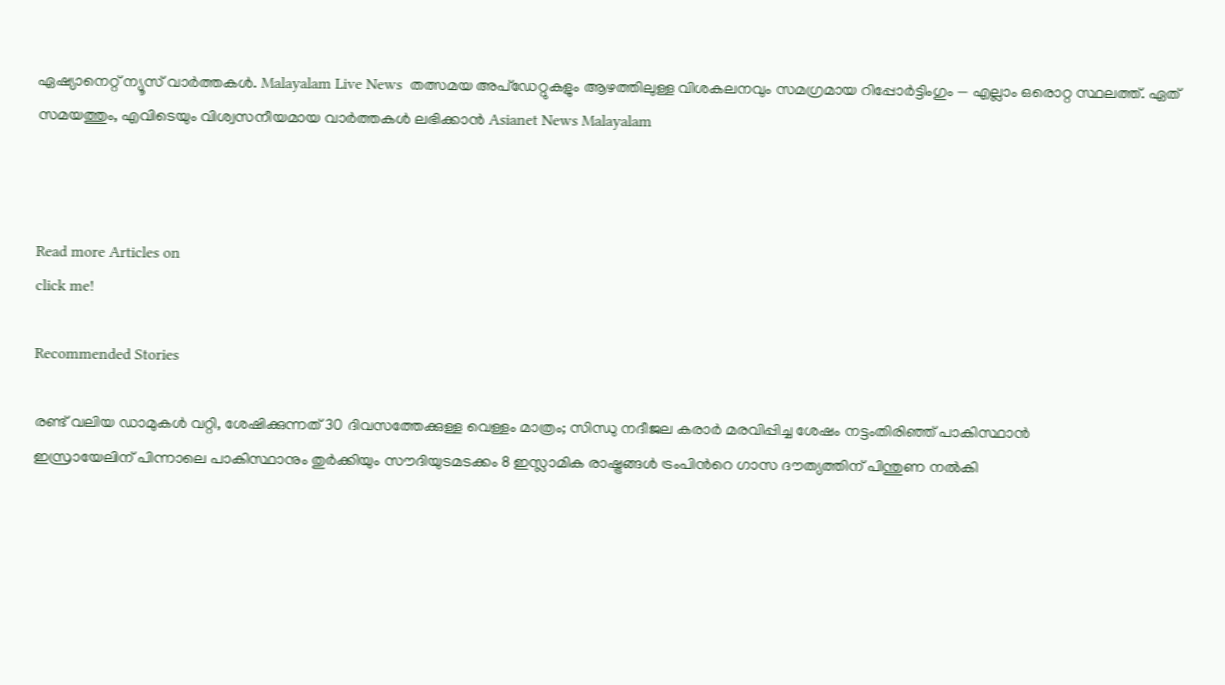ഏഷ്യാനെറ്റ് ന്യൂസ് വാർത്തകൾ. Malayalam Live News  തത്സമയ അപ്‌ഡേറ്റുകളും ആഴത്തിലുള്ള വിശകലനവും സമഗ്രമായ റിപ്പോർട്ടിംഗും — എല്ലാം ഒരൊറ്റ സ്ഥലത്ത്. ഏത് സമയത്തും, എവിടെയും വിശ്വസനീയമായ വാർത്തകൾ ലഭിക്കാൻ Asianet News Malayalam



Read more Articles on
click me!

Recommended Stories

രണ്ട് വലിയ ഡാമുകൾ വറ്റി, ശേഷിക്കുന്നത് 30 ദിവസത്തേക്കുള്ള വെള്ളം മാത്രം; സിന്ധു നദീജല കരാർ മരവിപ്പിച്ച ശേഷം നട്ടംതിരിഞ്ഞ് പാകിസ്ഥാൻ
ഇസ്രായേലിന് പിന്നാലെ പാകിസ്ഥാനും തുര്‍ക്കിയും സൗദിയുടമടക്കം 8 ഇസ്ലാമിക രാഷ്ട്രങ്ങള്‍ ട്രംപിന്‍റെ ഗാസ ദൗത്യത്തിന് പിന്തുണ നല്‍കി